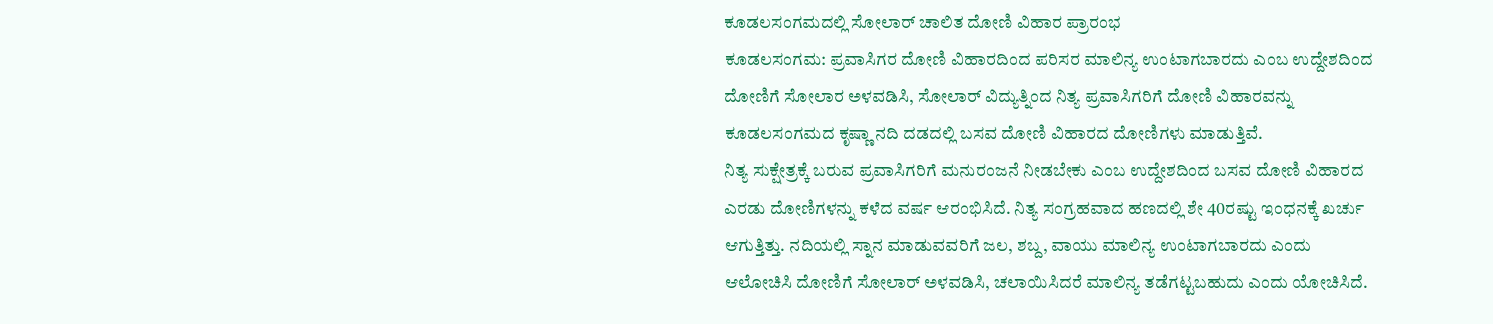ಕೂಡಲಸಂಗಮದಲ್ಲಿ ಸೋಲಾರ್ ಚಾಲಿತ ದೋಣಿ ವಿಹಾರ ಪ್ರಾರಂಭ
ಕೂಡಲಸಂಗಮ: ಪ್ರವಾಸಿಗರ ದೋಣಿ ವಿಹಾರದಿಂದ ಪರಿಸರ ಮಾಲಿನ್ಯ ಉಂಟಾಗಬಾರದು ಎಂಬ ಉದ್ದೇಶದಿಂದ ದೋಣಿಗೆ ಸೋಲಾರ ಅಳವಡಿಸಿ, ಸೋಲಾರ್ ವಿದ್ಯುತ್ನಿಂದ ನಿತ್ಯ ಪ್ರವಾಸಿಗರಿಗೆ ದೋಣಿ ವಿಹಾರವನ್ನು ಕೂಡಲಸಂಗಮದ ಕೃಷ್ಣಾ ನದಿ ದಡದಲ್ಲಿ ಬಸವ ದೋಣಿ ವಿಹಾರದ ದೋಣಿಗಳು ಮಾಡುತ್ತಿವೆ.
ನಿತ್ಯ ಸುಕ್ಷೇತ್ರಕ್ಕೆ ಬರುವ ಪ್ರವಾಸಿಗರಿಗೆ ಮನುರಂಜನೆ ನೀಡಬೇಕು ಎಂಬ ಉದ್ದೇಶದಿಂದ ಬಸವ ದೋಣಿ ವಿಹಾರದ ಎರಡು ದೋಣಿಗಳನ್ನು ಕಳೆದ ವರ್ಷ ಆರಂಭಿಸಿದೆ. ನಿತ್ಯ ಸಂಗ್ರಹವಾದ ಹಣದಲ್ಲಿ ಶೇ 40ರಷ್ಟು ಇಂಧನಕ್ಕೆ ಖರ್ಚು ಆಗುತ್ತಿತ್ತು. ನದಿಯಲ್ಲಿ ಸ್ನಾನ ಮಾಡುವವರಿಗೆ ಜಲ, ಶಬ್ದ, ವಾಯು ಮಾಲಿನ್ಯ ಉಂಟಾಗಬಾರದು ಎಂದು ಆಲೋಚಿಸಿ ದೋಣಿಗೆ ಸೋಲಾರ್ ಅಳವಡಿಸಿ, ಚಲಾಯಿಸಿದರೆ ಮಾಲಿನ್ಯ ತಡೆಗಟ್ಟಬಹುದು ಎಂದು ಯೋಚಿಸಿದೆ.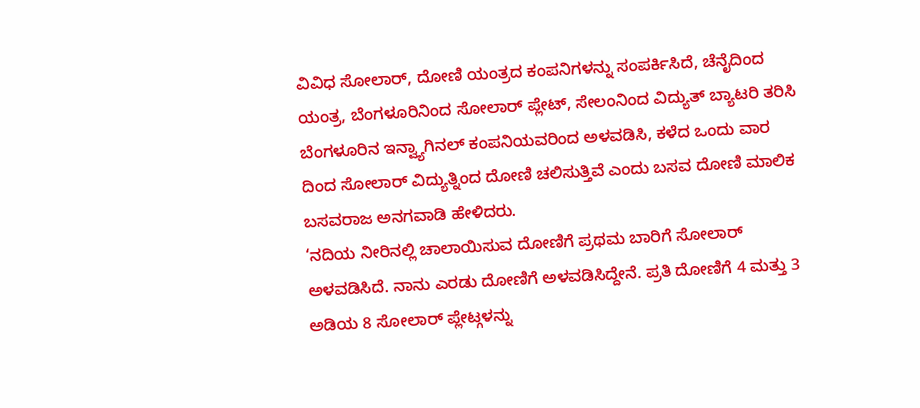ವಿವಿಧ ಸೋಲಾರ್, ದೋಣಿ ಯಂತ್ರದ ಕಂಪನಿಗಳನ್ನು ಸಂಪರ್ಕಿಸಿದೆ, ಚೆನೈದಿಂದ ಯಂತ್ರ, ಬೆಂಗಳೂರಿನಿಂದ ಸೋಲಾರ್ ಪ್ಲೇಟ್, ಸೇಲಂನಿಂದ ವಿದ್ಯುತ್ ಬ್ಯಾಟರಿ ತರಿಸಿ ಬೆಂಗಳೂರಿನ ಇನ್ವ್ಯಾಗಿನಲ್ ಕಂಪನಿಯವರಿಂದ ಅಳವಡಿಸಿ, ಕಳೆದ ಒಂದು ವಾರ ದಿಂದ ಸೋಲಾರ್ ವಿದ್ಯುತ್ನಿಂದ ದೋಣಿ ಚಲಿಸುತ್ತಿವೆ ಎಂದು ಬಸವ ದೋಣಿ ಮಾಲಿಕ ಬಸವರಾಜ ಅನಗವಾಡಿ ಹೇಳಿದರು.
‘ನದಿಯ ನೀರಿನಲ್ಲಿ ಚಾಲಾಯಿಸುವ ದೋಣಿಗೆ ಪ್ರಥಮ ಬಾರಿಗೆ ಸೋಲಾರ್ ಅಳವಡಿಸಿದೆ. ನಾನು ಎರಡು ದೋಣಿಗೆ ಅಳವಡಿಸಿದ್ದೇನೆ. ಪ್ರತಿ ದೋಣಿಗೆ 4 ಮತ್ತು 3 ಅಡಿಯ 8 ಸೋಲಾರ್ ಪ್ಲೇಟ್ಗಳನ್ನು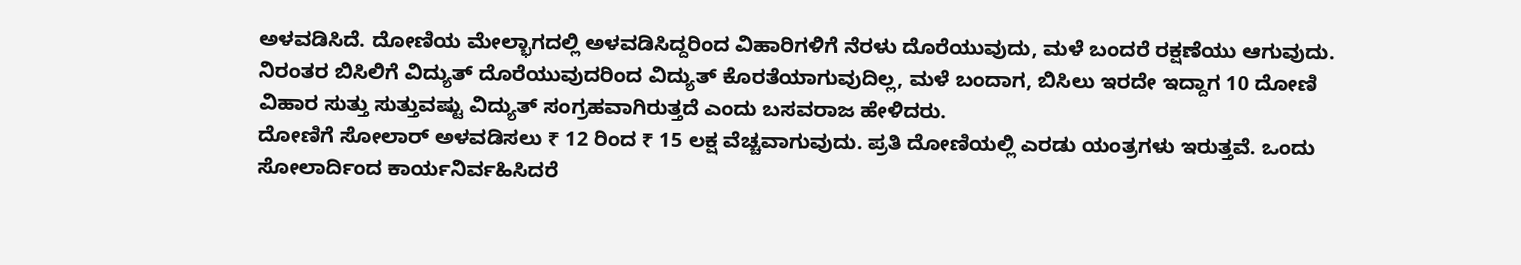ಅಳವಡಿಸಿದೆ. ದೋಣಿಯ ಮೇಲ್ಭಾಗದಲ್ಲಿ ಅಳವಡಿಸಿದ್ದರಿಂದ ವಿಹಾರಿಗಳಿಗೆ ನೆರಳು ದೊರೆಯುವುದು, ಮಳೆ ಬಂದರೆ ರಕ್ಷಣೆಯು ಆಗುವುದು. ನಿರಂತರ ಬಿಸಿಲಿಗೆ ವಿದ್ಯುತ್ ದೊರೆಯುವುದರಿಂದ ವಿದ್ಯುತ್ ಕೊರತೆಯಾಗುವುದಿಲ್ಲ, ಮಳೆ ಬಂದಾಗ, ಬಿಸಿಲು ಇರದೇ ಇದ್ದಾಗ 10 ದೋಣಿ ವಿಹಾರ ಸುತ್ತು ಸುತ್ತುವಷ್ಟು ವಿದ್ಯುತ್ ಸಂಗ್ರಹವಾಗಿರುತ್ತದೆ ಎಂದು ಬಸವರಾಜ ಹೇಳಿದರು.
ದೋಣಿಗೆ ಸೋಲಾರ್ ಅಳವಡಿಸಲು ₹ 12 ರಿಂದ ₹ 15 ಲಕ್ಷ ವೆಚ್ಚವಾಗುವುದು. ಪ್ರತಿ ದೋಣಿಯಲ್ಲಿ ಎರಡು ಯಂತ್ರಗಳು ಇರುತ್ತವೆ. ಒಂದು ಸೋಲಾರ್ದಿಂದ ಕಾರ್ಯನಿರ್ವಹಿಸಿದರೆ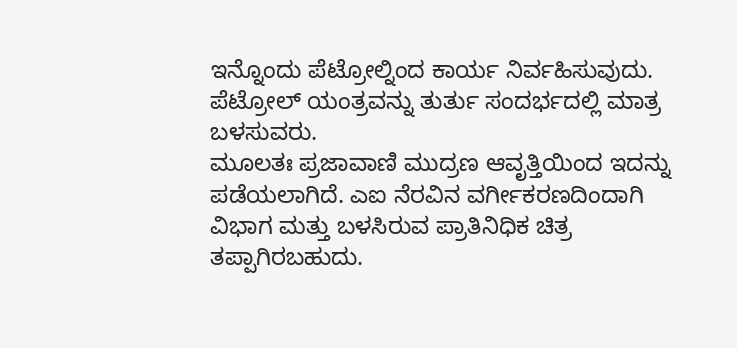ಇನ್ನೊಂದು ಪೆಟ್ರೋಲ್ನಿಂದ ಕಾರ್ಯ ನಿರ್ವಹಿಸುವುದು. ಪೆಟ್ರೋಲ್ ಯಂತ್ರವನ್ನು ತುರ್ತು ಸಂದರ್ಭದಲ್ಲಿ ಮಾತ್ರ ಬಳಸುವರು.
ಮೂಲತಃ ಪ್ರಜಾವಾಣಿ ಮುದ್ರಣ ಆವೃತ್ತಿಯಿಂದ ಇದನ್ನು ಪಡೆಯಲಾಗಿದೆ. ಎಐ ನೆರವಿನ ವರ್ಗೀಕರಣದಿಂದಾಗಿ ವಿಭಾಗ ಮತ್ತು ಬಳಸಿರುವ ಪ್ರಾತಿನಿಧಿಕ ಚಿತ್ರ ತಪ್ಪಾಗಿರಬಹುದು.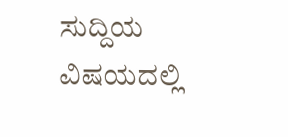ಸುದ್ದಿಯ ವಿಷಯದಲ್ಲಿ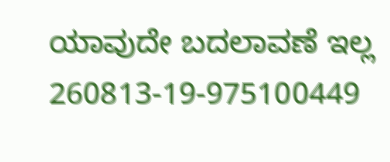ಯಾವುದೇ ಬದಲಾವಣೆ ಇಲ್ಲ
260813-19-975100449